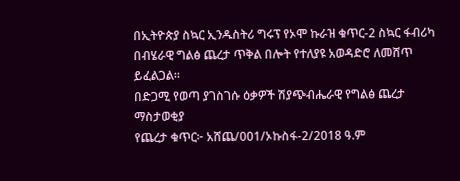በኢትዮጵያ ስኳር ኢንዱስትሪ ግሩፕ የኦሞ ኩራዝ ቁጥር-2 ስኳር ፋብሪካ በብሄራዊ ግልፅ ጨረታ ጥቅል በሎት የተለያዩ አወዳድሮ ለመሸጥ ይፈልጋል፡፡
በድጋሚ የወጣ ያገስገሱ ዕቃዎች ሽያጭብሔራዊ የግልፅ ጨረታ ማስታወቂያ
የጨረታ ቁጥር፦ አሸጨ/001/ኦኩስፋ-2/2018 ዓ.ም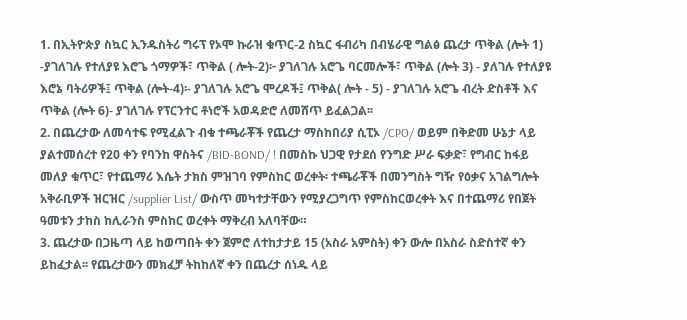1. በኢትዮጵያ ስኳር ኢንዱስትሪ ግሩፕ የኦሞ ኩራዝ ቁጥር-2 ስኳር ፋብሪካ በብሄራዊ ግልፅ ጨረታ ጥቅል (ሎት 1) -ያገለገሉ የተለያዩ እሮጌ ጎማዎች፣ ጥቅል ( ሎት-2)፦ ያገለገሉ አሮጌ ባርመሎች፣ ጥቅል (ሎት 3) - ያለገሉ የተለያዩ እሮኔ ባትሪዎች፤ ጥቅል (ሎት-4)፡- ያገለገሉ አሮጌ ሞረዶች፤ ጥቅል( ሎት - 5) - ያገለገሉ አሮጌ ብረት ድስቶች እና ጥቅል (ሎት 6)- ያገለገሉ የፕርንተር ቶነሮች አወዳድሮ ለመሸጥ ይፈልጋል፡፡
2. በጨረታው ለመሳተፍ የሚፈልጉ ብቁ ተጫራቾች የጨረታ ማስከበሪያ ሲፒኦ /CPO/ ወይም በቅድመ ሁኔታ ላይ ያልተመሰረተ የ20 ቀን የባንከ ዋስትና /BID-BOND/ ! በመስኩ ህጋዊ የታደሰ የንግድ ሥራ ፍቃድ፣ የግብር ከፋይ መለያ ቁጥር፣ የተጨማሪ እሴት ታክስ ምዝገባ የምስከር ወረቀት፡ ተጫራቾች በመንግስት ግዥ የዕቃና አገልግሎት አቅራቢዎች ዝርዝር /supplier List/ ውስጥ መካተታቸውን የሚያረጋግጥ የምስከርወረቀት እና በተጨማሪ የበጀት ዓመቱን ታከስ ከሊራንስ ምስከር ወረቀት ማቅረብ አለባቸው።
3. ጨረታው በጋዜጣ ላይ ከወጣበት ቀን ጀምሮ ለተከታታይ 15 (አስራ አምስት) ቀን ውሎ በአስራ ስድስተኛ ቀን ይከፈታል፡፡ የጨረታውን መክፈቻ ትከከለኛ ቀን በጨረታ ሰነዱ ላይ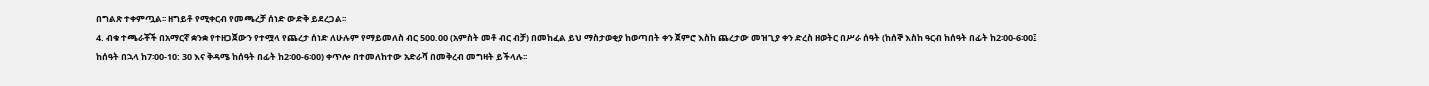በግልጽ ተቀምጧል፡፡ ዘግይቶ የሚቀርብ የመጫረቻ ሰነድ ውድቅ ይደረጋል፡፡
4. ብቁ ተጫራቾች በአማርኛ ቋንቋ የተዘጋጀውን የተሟላ የጨረታ ሰነድ ለሁሉም የማይመለስ ብር 500.00 (አምስት መቶ ብር ብቻ) በመከፈል ይህ ማስታወቂያ ከወጣበት ቀን ጀምሮ እስከ ጨረታው መዝጊያ ቀን ድረስ ዘወትር በሥራ ሰዓት (ከሰኞ እስከ ዓርብ ከሰዓት በፊት ከ2፡00-6፡00፤ ከሰዓት በኋላ ከ7፡00-10: 30 እና ቅዳሜ ከሰዓት በፊት ከ2፡00-6፡00) ቀጥሎ በተመለከተው አድራሻ በመቅረብ መግዛት ይችላሉ፡፡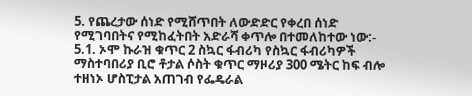5. የጨረታው ሰነድ የሚሸጥበት ለውድድር የቀረበ ሰነድ የሚገባበትና የሚከፈትበት አድራሻ ቀጥሎ በተመለከተው ነው:-
5.1. ኦሞ ኩራዝ ቁጥር 2 ስኳር ፋብሪካ የስኳር ፋብሪካዎች ማስተባበሪያ ቢሮ ቶታል ሶስት ቁጥር ማዞሪያ 300 ሜትር ከፍ ብሎ ተዘነኦ ሆስፒታል አጠገብ የፌዴራል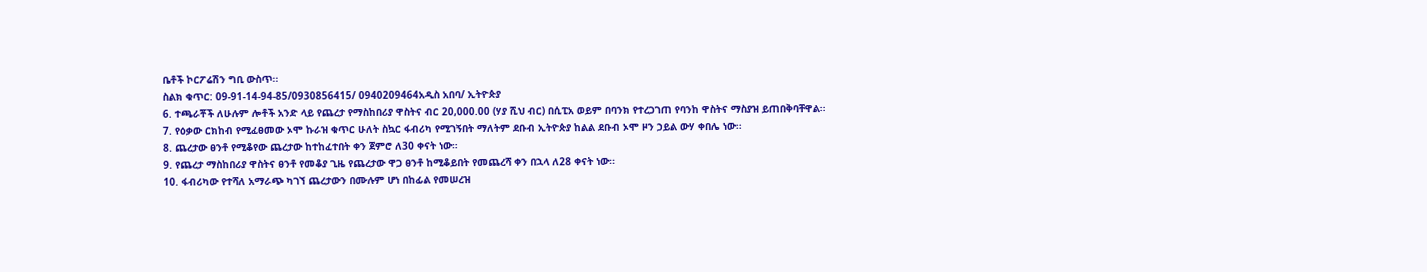ቤቶች ኮርፖሬሽን ግቢ ውስጥ፡፡
ስልክ ቁጥር: 09-91-14-94-85/0930856415/ 0940209464አዲስ አበባ/ ኢትዮጵያ
6. ተጫራቾች ለሁሉም ሎቶች አንድ ላይ የጨረታ የማስከበሪያ ዋስትና ብር 20,000.00 (ሃያ ሺህ ብር) በሲፒአ ወይም በባንክ የተረጋገጠ የባንከ ዋስትና ማስያዝ ይጠበቅባቸዋል፡፡
7. የዕቃው ርክከብ የሚፈፀመው ኦሞ ኩራዝ ቁጥር ሁለት ስኳር ፋብሪካ የሚገኝበት ማለትም ደቡብ ኢትዮጵያ ከልል ደቡብ ኦሞ ዞን ኃይል ውሃ ቀበሌ ነው፡፡
8. ጨረታው ፀንቶ የሚቆየው ጨረታው ከተከፈተበት ቀን ጀምሮ ለ30 ቀናት ነው።
9. የጨረታ ማስከበሪያ ዋስትና ፀንቶ የመቆያ ጊዜ የጨረታው ዋጋ ፀንቶ ከሚቆይበት የመጨረሻ ቀን በኋላ ለ28 ቀናት ነው፡፡
10. ፋብሪካው የተሻለ አማራጭ ካገኘ ጨረታውን በሙሉም ሆነ በከፊል የመሠረዝ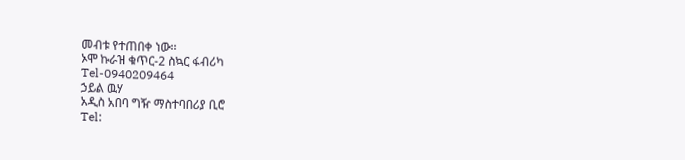መብቱ የተጠበቀ ነው፡፡
ኦሞ ኩራዝ ቁጥር-2 ስኳር ፋብሪካ
Tel-0940209464
ኃይል ዉሃ
አዲስ አበባ ግዥ ማስተባበሪያ ቢሮ
Tel: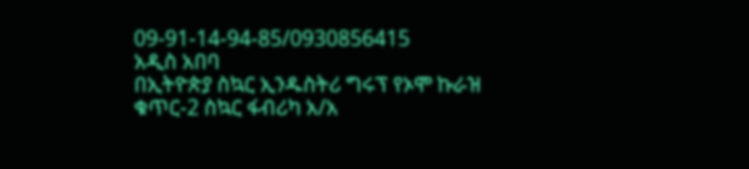09-91-14-94-85/0930856415
አዲስ አበባ
በኢትዮጵያ ስኳር ኢንዱስትሪ ግሩፕ የኦሞ ኩራዝ
ቁጥር-2 ስኳር ፋብሪካ አ/አ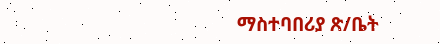ማስተባበሪያ ጽ/ቤት